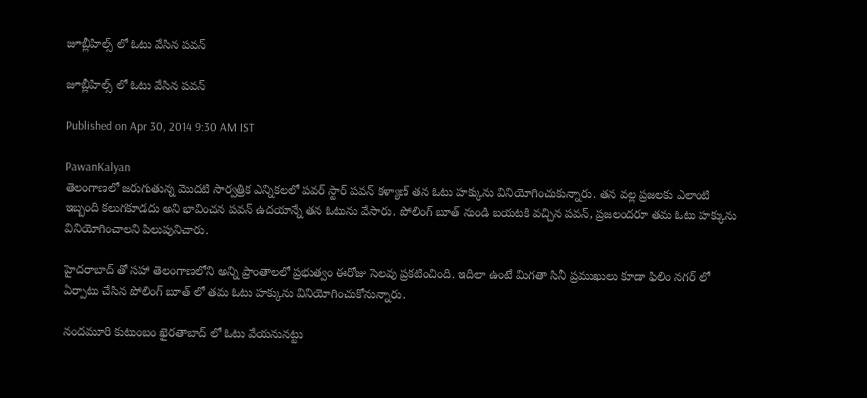జూబ్లీహిల్స్ లో ఓటు వేసిన పవన్

జూబ్లీహిల్స్ లో ఓటు వేసిన పవన్

Published on Apr 30, 2014 9:30 AM IST

PawanKalyan
తెలంగాణలో జరుగుతున్న మొదటి సార్వత్రిక ఎన్నికలలో పవర్ స్టార్ పవన్ కళ్యాణ్ తన ఓటు హక్కును వినియోగించుకున్నారు. తన వల్ల ప్రజలకు ఎలాంటి ఇబ్బంది కలుగకూడదు అని భావించన పవన్ ఉదయాన్నే తన ఓటును వేసారు. పోలింగ్ బూత్ నుండి బయటకి వచ్చిన పవన్, ప్రజలందరూ తమ ఓటు హక్కును వినియోగించాలని పిలుపునిచారు.

హైదరాబాద్ తో సహా తెలంగాణలోని అన్ని ప్రాంతాలలో ప్రభుత్వం ఈరోజు సెలవు ప్రకటించింది. ఇదిలా ఉంటే మిగతా సినీ ప్రముఖులు కూడా ఫిలిం నగర్ లో ఏర్పాటు చేసిన పోలింగ్ బూత్ లో తమ ఓటు హక్కును వినియోగించుకోనున్నారు.

నందమూరి కుటుంబం ఖైరతాబాద్ లో ఓటు వేయనునట్టు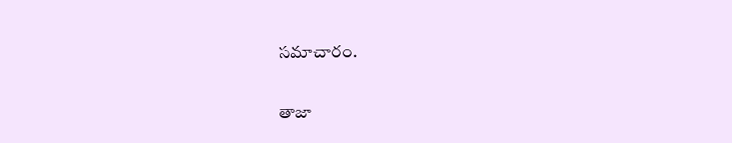సమాచారం.

తాజా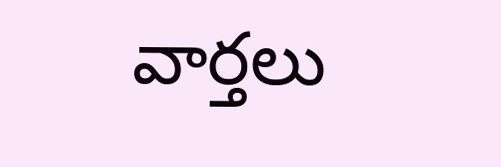వార్తలు